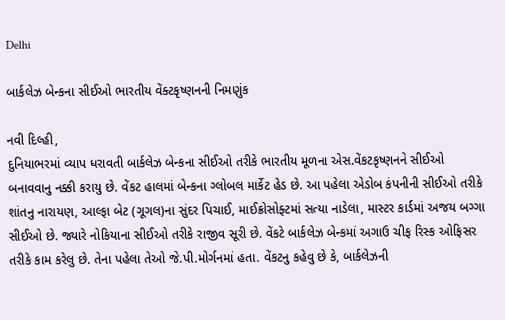Delhi

બાર્કલેઝ બેન્કના સીઈઓ ભારતીય વેંક્ટકૃષ્ણનની નિમણુંક

નવી દિલ્હી,
દુનિયાભરમાં વ્યાપ ધરાવતી બાર્કલેઝ બેન્કના સીઈઓ તરીકે ભારતીય મૂળના એસ.વેંકટકૃષ્ણનને સીઈઓ બનાવવાનુ નક્કી કરાયુ છે. વેંકટ હાલમાં બેન્કના ગ્લોબલ માર્કેટ હેડ છે. આ પહેલા એડોબ કંપનીની સીઈઓ તરીકે શાંતનુ નારાયણ, આલ્ફા બેટ (ગૂગલ)ના સુંદર પિચાઈ, માઈક્રોસોફ્ટમાં સત્યા નાડેલા, માસ્ટર કાર્ડમાં અજય બગ્ગા સીઈઓ છે. જ્યારે નોકિયાના સીઈઓ તરીકે રાજીવ સૂરી છે. વેંકટે બાર્કલેઝ બેન્કમાં અગાઉ ચીફ રિસ્ક ઓફિસર તરીકે કામ કરેલુ છે. તેના પહેલા તેઓ જે.પી.મોર્ગનમાં હતા. વેંકટનુ કહેવુ છે કે, બાર્કલેઝની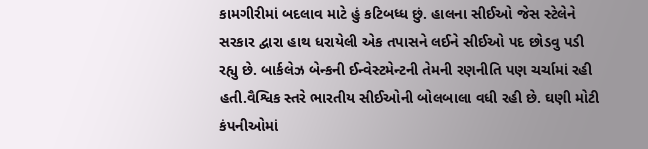કામગીરીમાં બદલાવ માટે હું કટિબધ્ધ છું. હાલના સીઈઓ જેસ સ્ટેલેને સરકાર દ્વારા હાથ ધરાયેલી એક તપાસને લઈને સીઈઓ પદ છોડવુ પડી રહ્યુ છે. બાર્કલેઝ બેન્કની ઈન્વેસ્ટમેન્ટની તેમની રણનીતિ પણ ચર્ચામાં રહી હતી.વૈશ્વિક સ્તરે ભારતીય સીઈઓની બોલબાલા વધી રહી છે. ઘણી મોટી કંપનીઓમાં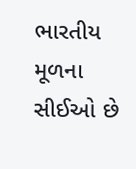ભારતીય મૂળના સીઈઓ છે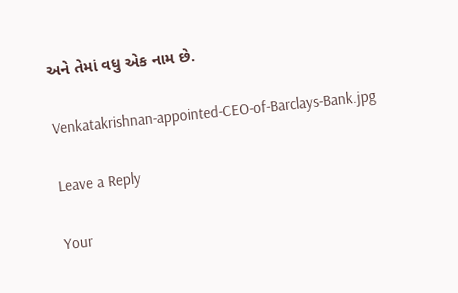અને તેમાં વધુ એક નામ છે.

Venkatakrishnan-appointed-CEO-of-Barclays-Bank.jpg

Leave a Reply

Your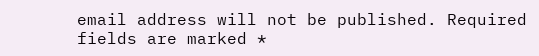email address will not be published. Required fields are marked *